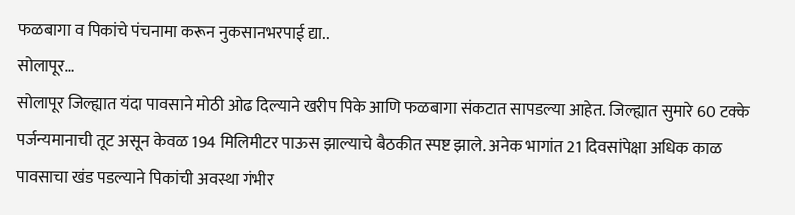फळबागा व पिकांचे पंचनामा करून नुकसानभरपाई द्या..
सोलापूर…
सोलापूर जिल्ह्यात यंदा पावसाने मोठी ओढ दिल्याने खरीप पिके आणि फळबागा संकटात सापडल्या आहेत. जिल्ह्यात सुमारे 60 टक्के पर्जन्यमानाची तूट असून केवळ 194 मिलिमीटर पाऊस झाल्याचे बैठकीत स्पष्ट झाले. अनेक भागांत 21 दिवसांपेक्षा अधिक काळ पावसाचा खंड पडल्याने पिकांची अवस्था गंभीर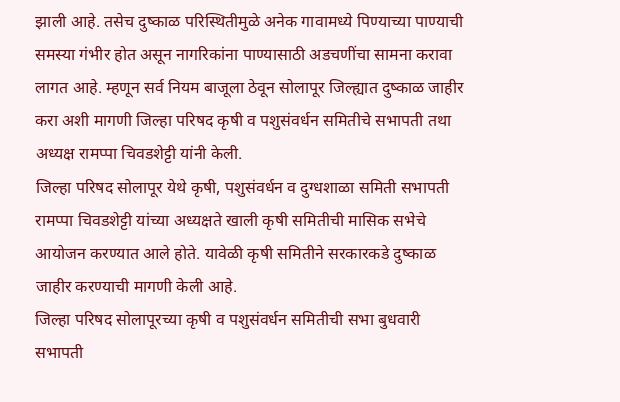झाली आहे. तसेच दुष्काळ परिस्थितीमुळे अनेक गावामध्ये पिण्याच्या पाण्याची समस्या गंभीर होत असून नागरिकांना पाण्यासाठी अडचणींचा सामना करावा लागत आहे. म्हणून सर्व नियम बाजूला ठेवून सोलापूर जिल्ह्यात दुष्काळ जाहीर करा अशी मागणी जिल्हा परिषद कृषी व पशुसंवर्धन समितीचे सभापती तथा अध्यक्ष रामप्पा चिवडशेट्टी यांनी केली.
जिल्हा परिषद सोलापूर येथे कृषी, पशुसंवर्धन व दुग्धशाळा समिती सभापती रामप्पा चिवडशेट्टी यांच्या अध्यक्षते खाली कृषी समितीची मासिक सभेचे आयोजन करण्यात आले होते. यावेळी कृषी समितीने सरकारकडे दुष्काळ जाहीर करण्याची मागणी केली आहे.
जिल्हा परिषद सोलापूरच्या कृषी व पशुसंवर्धन समितीची सभा बुधवारी सभापती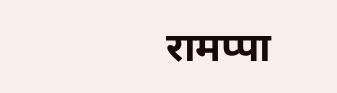रामप्पा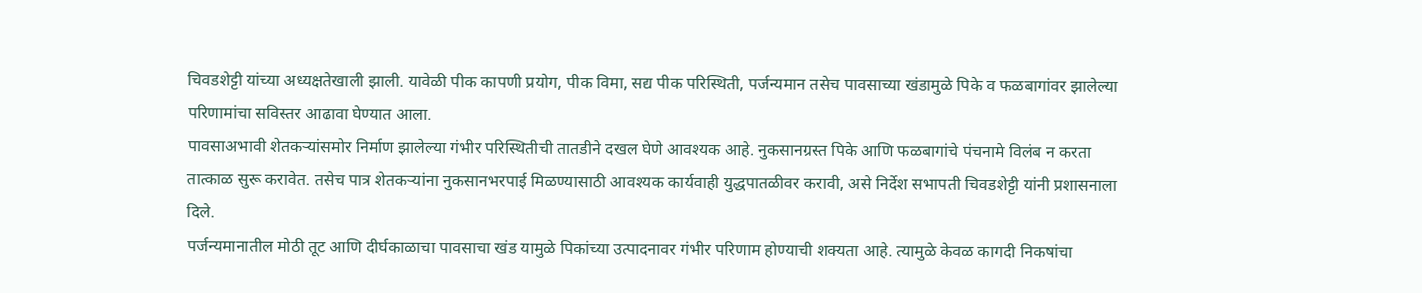चिवडशेट्टी यांच्या अध्यक्षतेखाली झाली. यावेळी पीक कापणी प्रयोग, पीक विमा, सद्य पीक परिस्थिती, पर्जन्यमान तसेच पावसाच्या खंडामुळे पिके व फळबागांवर झालेल्या परिणामांचा सविस्तर आढावा घेण्यात आला.
पावसाअभावी शेतकऱ्यांसमोर निर्माण झालेल्या गंभीर परिस्थितीची तातडीने दखल घेणे आवश्यक आहे. नुकसानग्रस्त पिके आणि फळबागांचे पंचनामे विलंब न करता तात्काळ सुरू करावेत. तसेच पात्र शेतकऱ्यांना नुकसानभरपाई मिळण्यासाठी आवश्यक कार्यवाही युद्धपातळीवर करावी, असे निर्देश सभापती चिवडशेट्टी यांनी प्रशासनाला दिले.
पर्जन्यमानातील मोठी तूट आणि दीर्घकाळाचा पावसाचा खंड यामुळे पिकांच्या उत्पादनावर गंभीर परिणाम होण्याची शक्यता आहे. त्यामुळे केवळ कागदी निकषांचा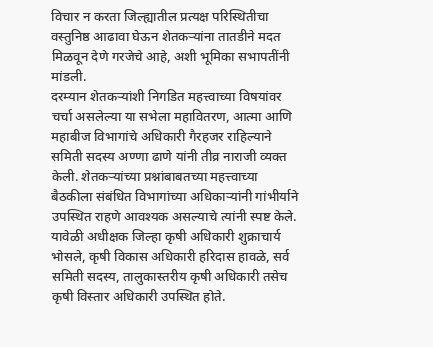विचार न करता जिल्ह्यातील प्रत्यक्ष परिस्थितीचा वस्तुनिष्ठ आढावा घेऊन शेतकऱ्यांना तातडीने मदत मिळवून देणे गरजेचे आहे, अशी भूमिका सभापतींनी मांडली.
दरम्यान शेतकऱ्यांशी निगडित महत्त्वाच्या विषयांवर चर्चा असलेल्या या सभेला महावितरण, आत्मा आणि महाबीज विभागांचे अधिकारी गैरहजर राहिल्याने समिती सदस्य अण्णा ढाणे यांनी तीव्र नाराजी व्यक्त केली. शेतकऱ्यांच्या प्रश्नांबाबतच्या महत्त्वाच्या बैठकीला संबंधित विभागांच्या अधिकाऱ्यांनी गांभीर्याने उपस्थित राहणे आवश्यक असल्याचे त्यांनी स्पष्ट केले. यावेळी अधीक्षक जिल्हा कृषी अधिकारी शुक्राचार्य भोसले, कृषी विकास अधिकारी हरिदास हावळे, सर्व समिती सदस्य, तालुकास्तरीय कृषी अधिकारी तसेच कृषी विस्तार अधिकारी उपस्थित होते.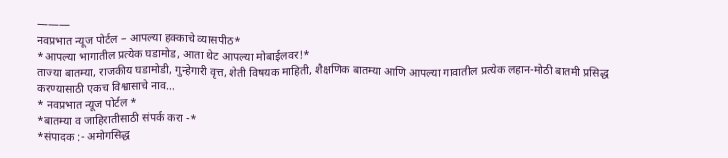———
नवप्रभात न्यूज पोर्टल – आपल्या हक्काचे व्यासपीठ*
*आपल्या भागातील प्रत्येक घडामोड, आता थेट आपल्या मोबाईलवर!*
ताज्या बातम्या, राजकीय घडामोडी, गुन्हेगारी वृत्त, शेती विषयक माहिती, शैक्षणिक बातम्या आणि आपल्या गावातील प्रत्येक लहान-मोठी बातमी प्रसिद्ध करण्यासाठी एकच विश्वासाचे नाव…
* नवप्रभात न्यूज पोर्टल *
*बातम्या व जाहिरातीसाठी संपर्क करा -*
*संपादक :- अमोगसिद्ध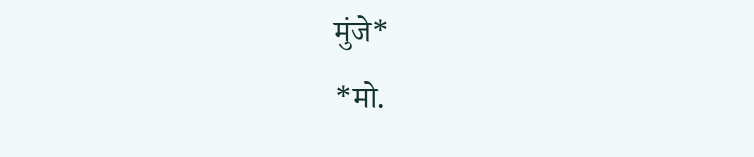मुंजे*
*मो.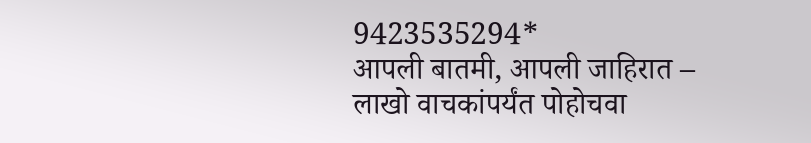9423535294*
आपली बातमी, आपली जाहिरात – लाखो वाचकांपर्यंत पोहोचवा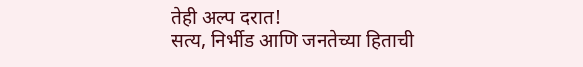तेही अल्प दरात!
सत्य, निर्भीड आणि जनतेच्या हिताची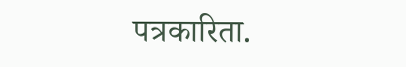पत्रकारिता.